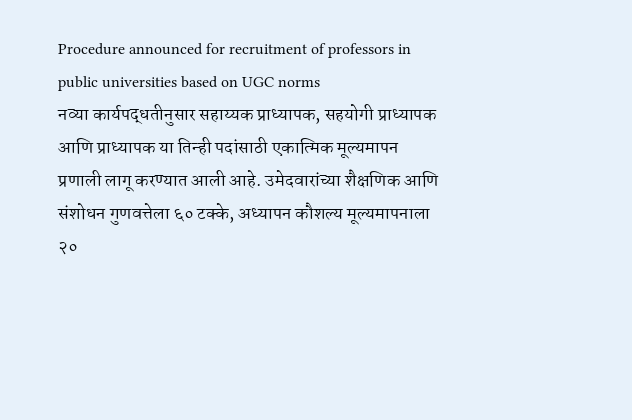Procedure announced for recruitment of professors in public universities based on UGC norms
नव्या कार्यपद्धतीनुसार सहाय्यक प्राध्यापक, सहयोगी प्राध्यापक आणि प्राध्यापक या तिन्ही पदांसाठी एकात्मिक मूल्यमापन प्रणाली लागू करण्यात आली आहे. उमेदवारांच्या शैक्षणिक आणि संशोधन गुणवत्तेला ६० टक्के, अध्यापन कौशल्य मूल्यमापनाला २०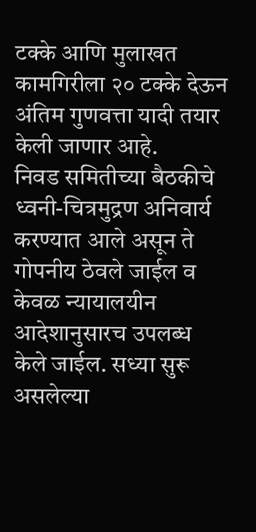टक्के आणि मुलाखत कामगिरीला २० टक्के देऊन अंतिम गुणवत्ता यादी तयार केली जाणार आहे.
निवड समितीच्या बैठकीचे ध्वनी-चित्रमुद्रण अनिवार्य करण्यात आले असून ते गोपनीय ठेवले जाईल व केवळ न्यायालयीन आदेशानुसारच उपलब्ध केले जाईल. सध्या सुरू असलेल्या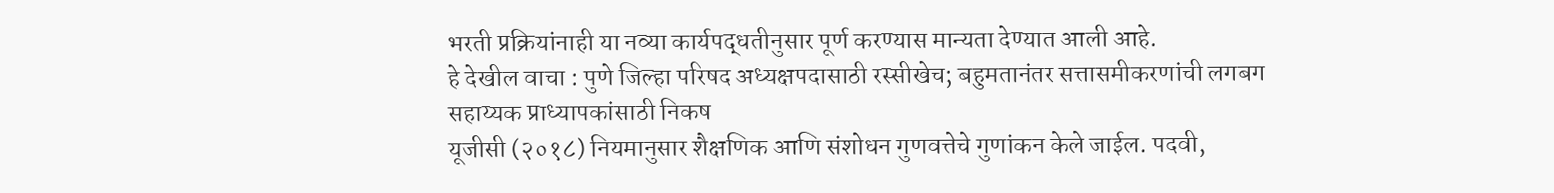भरती प्रक्रियांनाही या नव्या कार्यपद्धतीनुसार पूर्ण करण्यास मान्यता देण्यात आली आहे.
हे देखील वाचा : पुणे जिल्हा परिषद अध्यक्षपदासाठी रस्सीखेच; बहुमतानंतर सत्तासमीकरणांची लगबग
सहाय्यक प्राध्यापकांसाठी निकष
यूजीसी (२०१८) नियमानुसार शैक्षणिक आणि संशोधन गुणवत्तेचे गुणांकन केले जाईल. पदवी,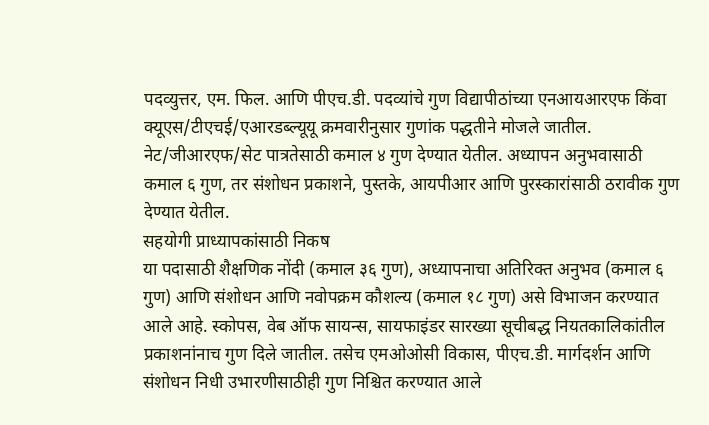पदव्युत्तर, एम. फिल. आणि पीएच.डी. पदव्यांचे गुण विद्यापीठांच्या एनआयआरएफ किंवा क्यूएस/टीएचई/एआरडब्ल्यूयू क्रमवारीनुसार गुणांक पद्धतीने मोजले जातील. नेट/जीआरएफ/सेट पात्रतेसाठी कमाल ४ गुण देण्यात येतील. अध्यापन अनुभवासाठी कमाल ६ गुण, तर संशोधन प्रकाशने, पुस्तके, आयपीआर आणि पुरस्कारांसाठी ठरावीक गुण देण्यात येतील.
सहयोगी प्राध्यापकांसाठी निकष
या पदासाठी शैक्षणिक नोंदी (कमाल ३६ गुण), अध्यापनाचा अतिरिक्त अनुभव (कमाल ६ गुण) आणि संशोधन आणि नवोपक्रम कौशल्य (कमाल १८ गुण) असे विभाजन करण्यात आले आहे. स्कोपस, वेब ऑफ सायन्स, सायफाइंडर सारख्या सूचीबद्ध नियतकालिकांतील प्रकाशनांनाच गुण दिले जातील. तसेच एमओओसी विकास, पीएच.डी. मार्गदर्शन आणि संशोधन निधी उभारणीसाठीही गुण निश्चित करण्यात आले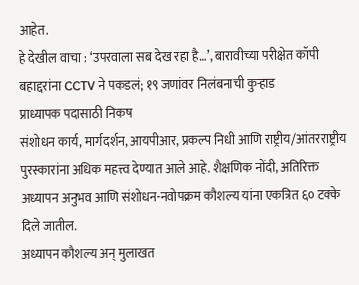आहेत.
हे देखील वाचा : ‘उपरवाला सब देख रहा है…’, बारावीच्या परीक्षेत कॉपी बहाद्दरांना CCTV ने पकडलं; १९ जणांवर निलंबनाची कुऱ्हाड
प्राध्यापक पदासाठी निकष
संशोधन कार्य, मार्गदर्शन, आयपीआर, प्रकल्प निधी आणि राष्ट्रीय/आंतरराष्ट्रीय पुरस्कारांना अधिक महत्त्व देण्यात आले आहे. शैक्षणिक नोंदी, अतिरिक्त अध्यापन अनुभव आणि संशोधन-नवोपक्रम कौशल्य यांना एकत्रित ६० टक्के दिले जातील.
अध्यापन कौशल्य अन् मुलाखत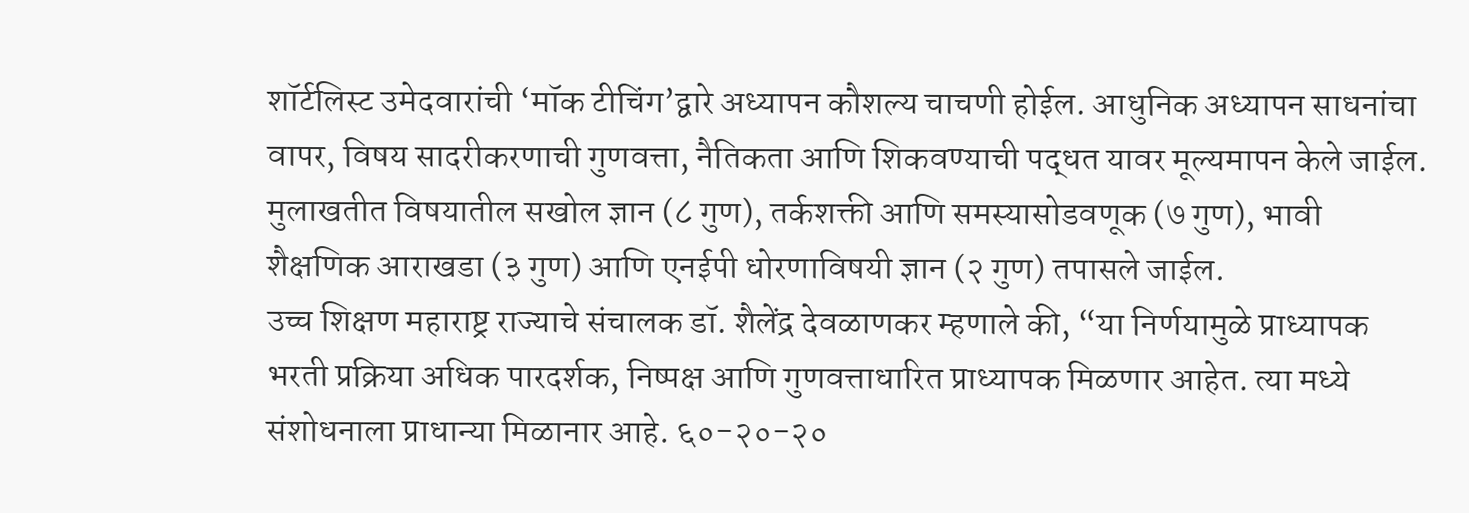शॉर्टलिस्ट उमेदवारांची ‘मॉक टीचिंग’द्वारे अध्यापन कौशल्य चाचणी होईल. आधुनिक अध्यापन साधनांचा वापर, विषय सादरीकरणाची गुणवत्ता, नैतिकता आणि शिकवण्याची पद्धत यावर मूल्यमापन केले जाईल. मुलाखतीत विषयातील सखोल ज्ञान (८ गुण), तर्कशक्ती आणि समस्यासोडवणूक (७ गुण), भावी शैक्षणिक आराखडा (३ गुण) आणि एनईपी धोरणाविषयी ज्ञान (२ गुण) तपासले जाईल.
उच्च शिक्षण महाराष्ट्र राज्याचे संचालक डॉ. शैलेंद्र देवळाणकर म्हणाले की, “या निर्णयामुळे प्राध्यापक भरती प्रक्रिया अधिक पारदर्शक, निष्पक्ष आणि गुणवत्ताधारित प्राध्यापक मिळणार आहेत. त्या मध्ये संशोधनाला प्राधान्या मिळानार आहे. ६०-२०-२०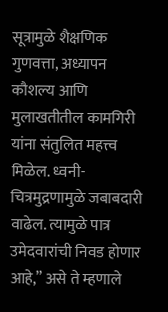सूत्रामुळे शैक्षणिक गुणवत्ता, अध्यापन कौशल्य आणि मुलाखतीतील कामगिरी यांना संतुलित महत्त्व मिळेल. ध्वनी-चित्रमुद्रणामुळे जबाबदारी वाढेल. त्यामुळे पात्र उमेदवारांची निवड होणार आहे,” असे ते म्हणाले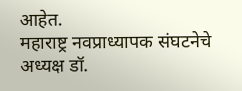आहेत.
महाराष्ट्र नवप्राध्यापक संघटनेचे अध्यक्ष डॉ.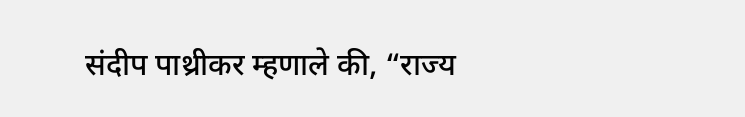संदीप पाथ्रीकर म्हणाले की, “राज्य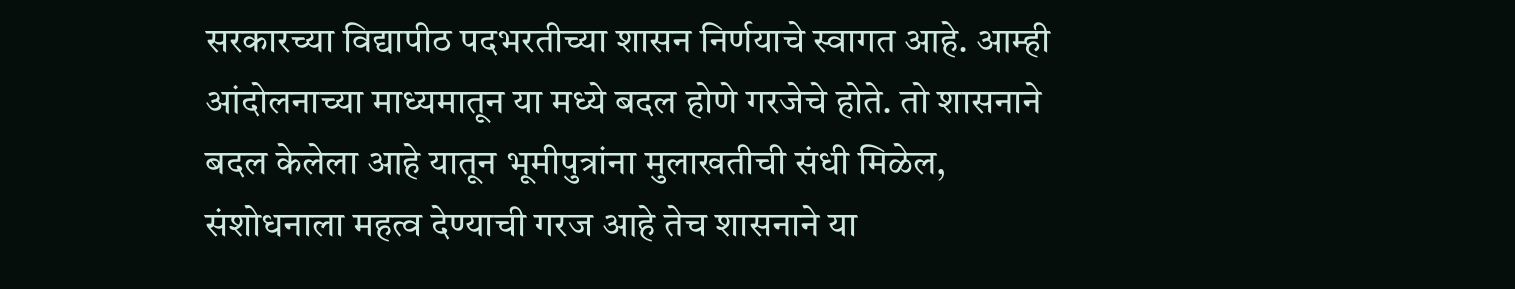सरकारच्या विद्यापीठ पदभरतीच्या शासन निर्णयाचे स्वागत आहे. आम्ही आंदोलनाच्या माध्यमातून या मध्ये बदल होणे गरजेचे होते. तो शासनाने बदल केलेला आहे यातून भूमीपुत्रांना मुलाखतीची संधी मिळेल, संशोधनाला महत्व देण्याची गरज आहे तेच शासनाने या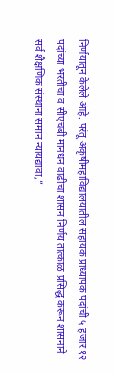निर्णयातून केलेले आहे. परंतू अकृषीमहाविद्यालयातील सहायक प्राध्यापक पदांची ५ हजार १२ पदांच्या भरतीचा व सीएचबी मानधन वाढीचा शासन निर्णय तात्काळ प्रसिद्ध करून शासनाने सर्व शैक्षणिक संस्थाना समान न्यायद्यावा,”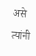असे त्यांनी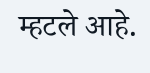म्हटले आहे.